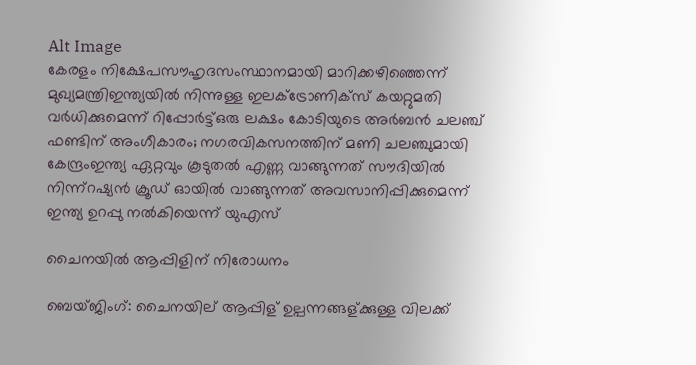Alt Image
കേരളം നിക്ഷേപസൗഹൃദസംസ്ഥാനമായി മാറിക്കഴിഞ്ഞെന്ന് മുഖ്യമന്ത്രിഇന്ത്യയില്‍ നിന്നുള്ള ഇലക്ട്രോണിക്സ് കയറ്റുമതി വര്‍ധിക്കുമെന്ന് റിപ്പോര്‍ട്ട്ഒരു ലക്ഷം കോടിയുടെ അർബൻ ചലഞ്ച് ഫണ്ടിന് അംഗീകാരം; നഗരവികസനത്തിന് മണി ചലഞ്ചുമായി കേന്ദ്രംഇന്ത്യ ഏറ്റവും കൂടുതൽ എണ്ണ വാങ്ങുന്നത് സൗദിയിൽ നിന്ന്റഷ്യൻ ക്രൂഡ് ഓയിൽ വാങ്ങുന്നത് അവസാനിപ്പിക്കുമെന്ന് ഇന്ത്യ ഉറപ്പു നൽകിയെന്ന് യുഎസ്

ചൈനയില്‍ ആപ്പിളിന് നിരോധനം

ബെയ്ജിംഗ്: ചൈനയില് ആപ്പിള് ഉല്പന്നങ്ങള്ക്കുള്ള വിലക്ക്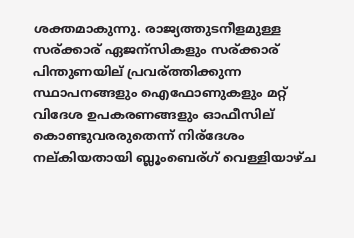ശക്തമാകുന്നു. രാജ്യത്തുടനീളമുള്ള സര്ക്കാര് ഏജന്സികളും സര്ക്കാര് പിന്തുണയില് പ്രവര്ത്തിക്കുന്ന സ്ഥാപനങ്ങളും ഐഫോണുകളും മറ്റ് വിദേശ ഉപകരണങ്ങളും ഓഫീസില് കൊണ്ടുവരരുതെന്ന് നിര്ദേശം നല്കിയതായി ബ്ലൂംബെര്ഗ് വെള്ളിയാഴ്ച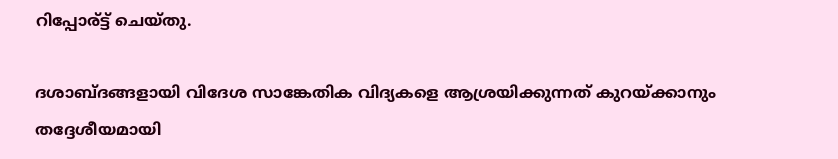റിപ്പോര്ട്ട് ചെയ്തു.

ദശാബ്ദങ്ങളായി വിദേശ സാങ്കേതിക വിദ്യകളെ ആശ്രയിക്കുന്നത് കുറയ്ക്കാനും തദ്ദേശീയമായി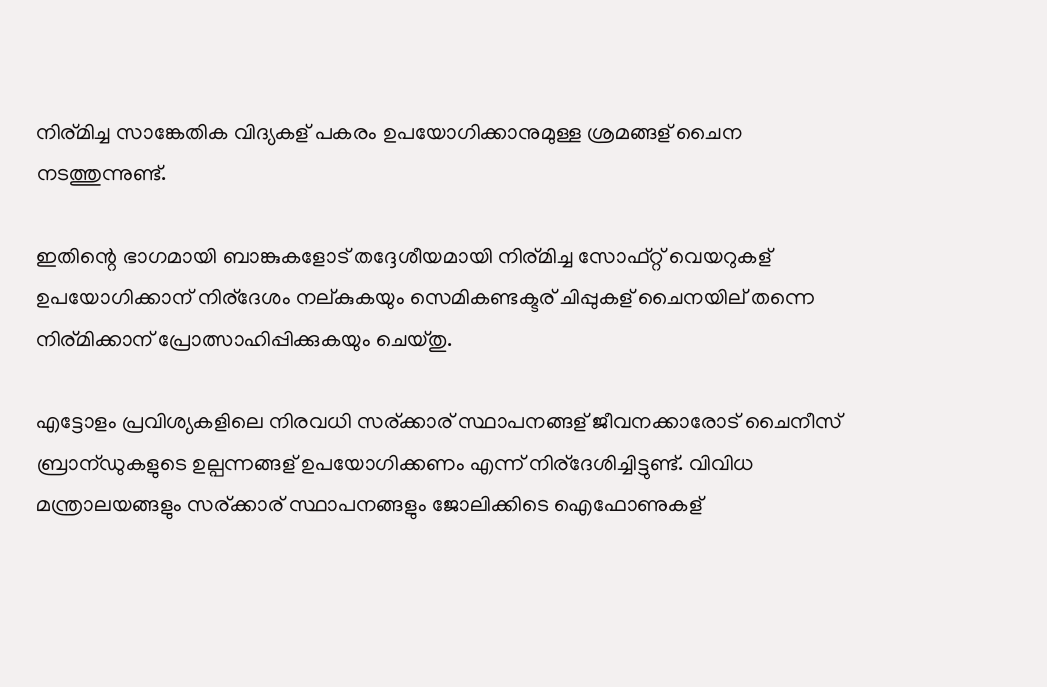നിര്മിച്ച സാങ്കേതിക വിദ്യകള് പകരം ഉപയോഗിക്കാനുമുള്ള ശ്രമങ്ങള് ചൈന നടത്തുന്നുണ്ട്.

ഇതിന്റെ ഭാഗമായി ബാങ്കുകളോട് തദ്ദേശീയമായി നിര്മിച്ച സോഫ്റ്റ് വെയറുകള് ഉപയോഗിക്കാന് നിര്ദേശം നല്കുകയും സെമികണ്ടക്ടര് ചിപ്പുകള് ചൈനയില് തന്നെ നിര്മിക്കാന് പ്രോത്സാഹിപ്പിക്കുകയും ചെയ്തു.

എട്ടോളം പ്രവിശ്യകളിലെ നിരവധി സര്ക്കാര് സ്ഥാപനങ്ങള് ജീവനക്കാരോട് ചൈനീസ് ബ്രാന്ഡുകളുടെ ഉല്പന്നങ്ങള് ഉപയോഗിക്കണം എന്ന് നിര്ദേശിച്ചിട്ടുണ്ട്. വിവിധ മന്ത്രാലയങ്ങളും സര്ക്കാര് സ്ഥാപനങ്ങളും ജോലിക്കിടെ ഐഫോണുകള്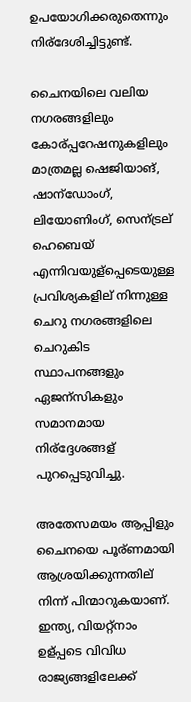ഉപയോഗിക്കരുതെന്നും നിര്ദേശിച്ചിട്ടുണ്ട്.

ചൈനയിലെ വലിയ നഗരങ്ങളിലും കോര്പ്പറേഷനുകളിലും മാത്രമല്ല ഷെജിയാങ്, ഷാന്ഡോംഗ്, ലിയോണിംഗ്, സെന്ട്രല് ഹെബെയ് എന്നിവയുള്പ്പെടെയുള്ള പ്രവിശ്യകളില് നിന്നുള്ള ചെറു നഗരങ്ങളിലെ ചെറുകിട സ്ഥാപനങ്ങളും ഏജന്സികളും സമാനമായ നിര്ദ്ദേശങ്ങള് പുറപ്പെടുവിച്ചു.

അതേസമയം ആപ്പിളും ചൈനയെ പൂര്ണമായി ആശ്രയിക്കുന്നതില് നിന്ന് പിന്മാറുകയാണ്. ഇന്ത്യ, വിയറ്റ്നാം ഉള്പ്പടെ വിവിധ രാജ്യങ്ങളിലേക്ക്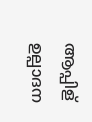ആപ്പിള് ഉല്പാദന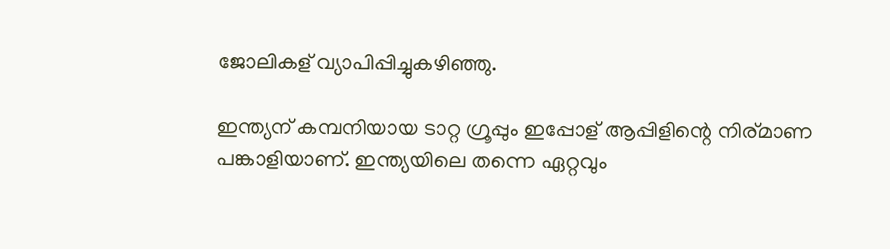ജോലികള് വ്യാപിപ്പിച്ചുകഴിഞ്ഞു.

ഇന്ത്യന് കമ്പനിയായ ടാറ്റ ഗ്രൂപ്പും ഇപ്പോള് ആപ്പിളിന്റെ നിര്മാണ പങ്കാളിയാണ്. ഇന്ത്യയിലെ തന്നെ ഏറ്റവും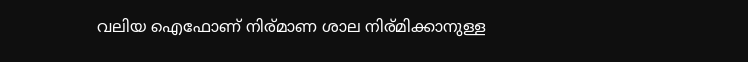വലിയ ഐഫോണ് നിര്മാണ ശാല നിര്മിക്കാനുള്ള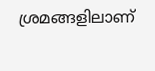ശ്രമങ്ങളിലാണ്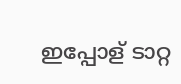ഇപ്പോള് ടാറ്റ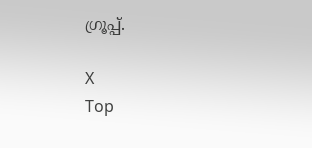ഗ്രൂപ്പ്.

X
Top